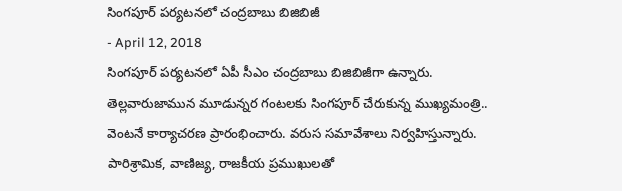సింగపూర్ పర్యటనలో చంద్రబాబు బిజిబిజీ
- April 12, 2018
సింగపూర్ పర్యటనలో ఏపీ సీఎం చంద్రబాబు బిజిబిజీగా ఉన్నారు. తెల్లవారుజామున మూడున్నర గంటలకు సింగపూర్ చేరుకున్న ముఖ్యమంత్రి.. వెంటనే కార్యాచరణ ప్రారంభించారు. వరుస సమావేశాలు నిర్వహిస్తున్నారు. పారిశ్రామిక, వాణిజ్య, రాజకీయ ప్రముఖులతో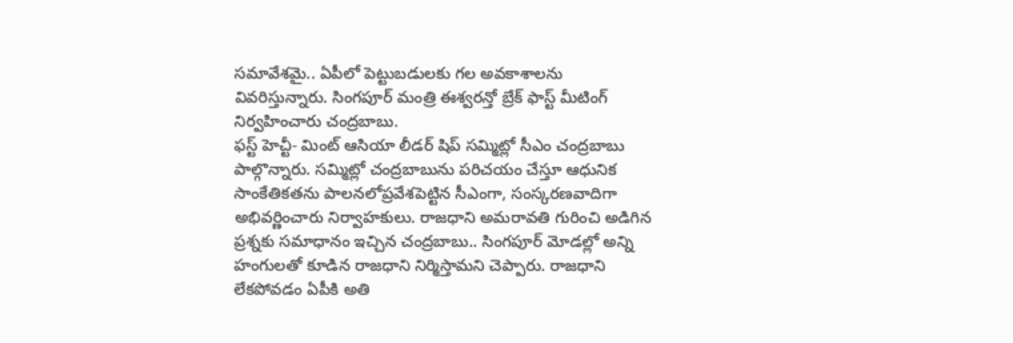సమావేశమై.. ఏపీలో పెట్టుబడులకు గల అవకాశాలను వివరిస్తున్నారు. సింగపూర్ మంత్రి ఈశ్వరన్తో బ్రేక్ ఫాస్ట్ మీటింగ్ నిర్వహించారు చంద్రబాబు.
ఫస్ట్ హెచ్టీ- మింట్ ఆసియా లీడర్ షిప్ సమ్మిట్లో సీఎం చంద్రబాబు పాల్గొన్నారు. సమ్మిట్లో చంద్రబాబును పరిచయం చేస్తూ ఆధునిక సాంకేతికతను పాలనలోప్రవేశపెట్టిన సీఎంగా, సంస్కరణవాదిగా అభివర్ణించారు నిర్వాహకులు. రాజధాని అమరావతి గురించి అడిగిన ప్రశ్నకు సమాధానం ఇచ్చిన చంద్రబాబు.. సింగపూర్ మోడల్లో అన్ని హంగులతో కూడిన రాజధాని నిర్మిస్తామని చెప్పారు. రాజధాని లేకపోవడం ఏపీకి అతి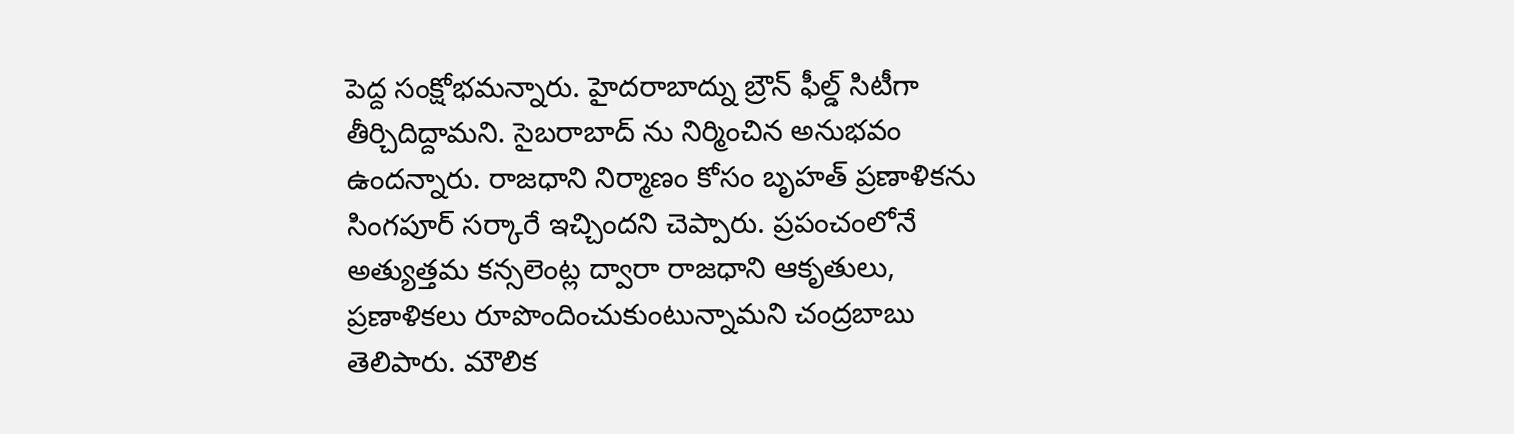పెద్ద సంక్షోభమన్నారు. హైదరాబాద్ను బ్రౌన్ ఫీల్డ్ సిటీగా తీర్చిదిద్దామని. సైబరాబాద్ ను నిర్మించిన అనుభవం ఉందన్నారు. రాజధాని నిర్మాణం కోసం బృహత్ ప్రణాళికను సింగపూర్ సర్కారే ఇచ్చిందని చెప్పారు. ప్రపంచంలోనే అత్యుత్తమ కన్సలెంట్ల ద్వారా రాజధాని ఆకృతులు, ప్రణాళికలు రూపొందించుకుంటున్నామని చంద్రబాబు తెలిపారు. మౌలిక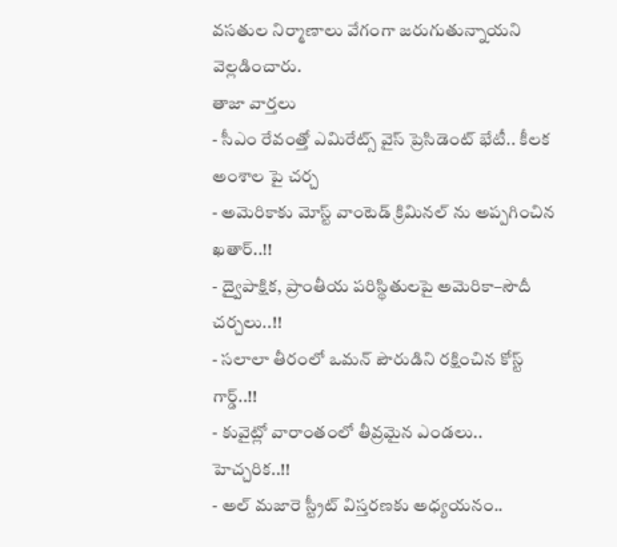వసతుల నిర్మాణాలు వేగంగా జరుగుతున్నాయని వెల్లడించారు.
తాజా వార్తలు
- సీఎం రేవంత్తో ఎమిరేట్స్ వైస్ ప్రెసిడెంట్ భేటీ.. కీలక అంశాల పై చర్చ
- అమెరికాకు మోస్ట్ వాంటెడ్ క్రిమినల్ ను అప్పగించిన ఖతార్..!!
- ద్వైపాక్షిక, ప్రాంతీయ పరిస్థితులపై అమెరికా–సౌదీ చర్చలు..!!
- సలాలా తీరంలో ఒమన్ పౌరుడిని రక్షించిన కోస్ట్ గార్డ్..!!
- కువైట్లో వారాంతంలో తీవ్రమైన ఎండలు.. హెచ్చరిక..!!
- అల్ మజారె స్ట్రీట్ విస్తరణకు అధ్యయనం..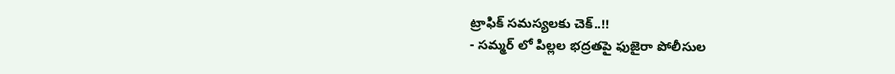ట్రాఫిక్ సమస్యలకు చెక్..!!
- సమ్మర్ లో పిల్లల భద్రతపై ఫుజైరా పోలీసుల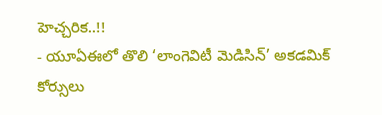హెచ్చరిక..!!
- యూఏఈలో తొలి ‘లాంగెవిటీ మెడిసిన్’ అకడమిక్ కోర్సులు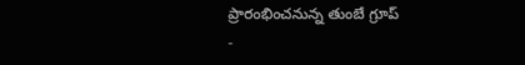ప్రారంభించనున్న తుంబే గ్రూప్
-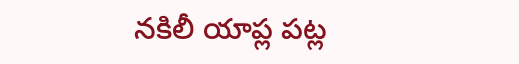నకిలీ యాప్ల పట్ల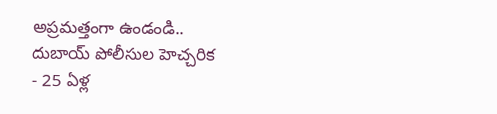అప్రమత్తంగా ఉండండి.. దుబాయ్ పోలీసుల హెచ్చరిక
- 25 ఏళ్ల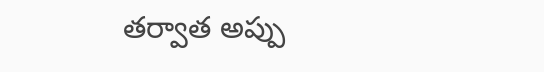తర్వాత అప్పు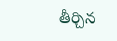తీర్చిన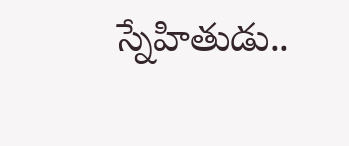స్నేహితుడు..